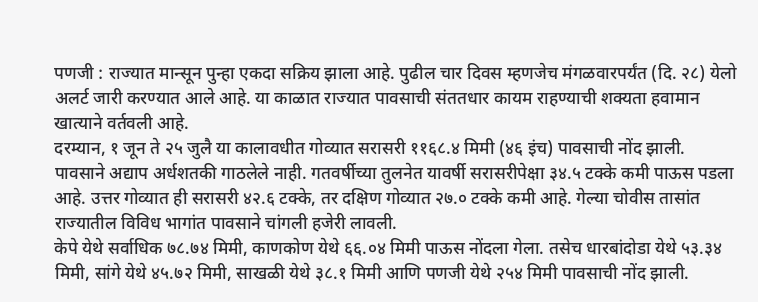पणजी : राज्यात मान्सून पुन्हा एकदा सक्रिय झाला आहे. पुढील चार दिवस म्हणजेच मंगळवारपर्यंत (दि. २८) येलो अलर्ट जारी करण्यात आले आहे. या काळात राज्यात पावसाची संततधार कायम राहण्याची शक्यता हवामान खात्याने वर्तवली आहे.
दरम्यान, १ जून ते २५ जुलै या कालावधीत गोव्यात सरासरी ११६८.४ मिमी (४६ इंच) पावसाची नोंद झाली. पावसाने अद्याप अर्धशतकी गाठलेले नाही. गतवर्षीच्या तुलनेत यावर्षी सरासरीपेक्षा ३४.५ टक्के कमी पाऊस पडला आहे. उत्तर गोव्यात ही सरासरी ४२.६ टक्के, तर दक्षिण गोव्यात २७.० टक्के कमी आहे. गेल्या चोवीस तासांत राज्यातील विविध भागांत पावसाने चांगली हजेरी लावली.
केपे येथे सर्वाधिक ७८.७४ मिमी, काणकोण येथे ६६.०४ मिमी पाऊस नोंदला गेला. तसेच धारबांदोडा येथे ५३.३४ मिमी, सांगे येथे ४५.७२ मिमी, साखळी येथे ३८.१ मिमी आणि पणजी येथे २५४ मिमी पावसाची नोंद झाली.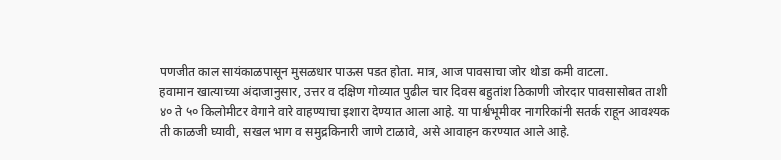पणजीत काल सायंकाळपासून मुसळधार पाऊस पडत होता. मात्र, आज पावसाचा जोर थोडा कमी वाटला.
हवामान खात्याच्या अंदाजानुसार, उत्तर व दक्षिण गोव्यात पुढील चार दिवस बहुतांश ठिकाणी जोरदार पावसासोबत ताशी ४० ते ५० किलोमीटर वेगाने वारे वाहण्याचा इशारा देण्यात आला आहे. या पार्श्वभूमीवर नागरिकांनी सतर्क राहून आवश्यक ती काळजी घ्यावी, सखल भाग व समुद्रकिनारी जाणे टाळावे, असे आवाहन करण्यात आले आहे.